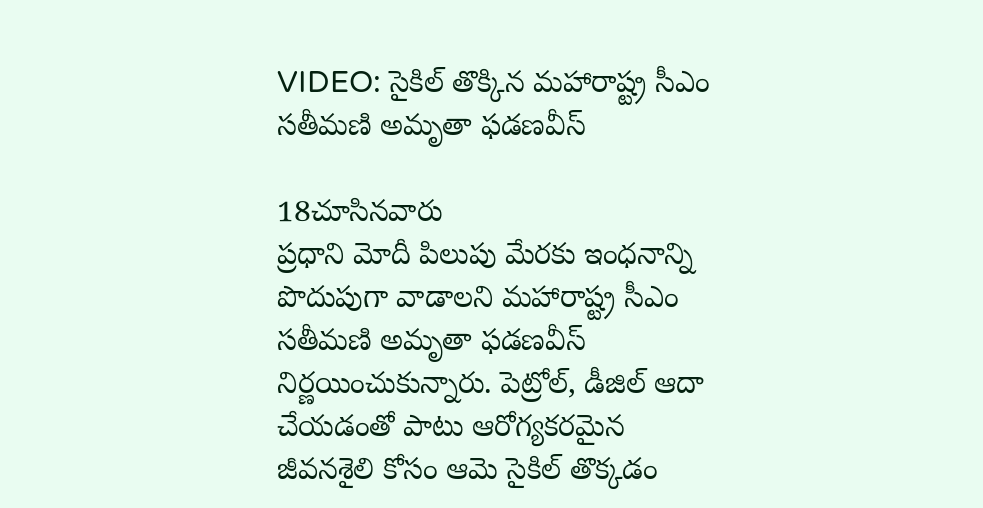VIDEO: సైకిల్ తొక్కిన మహారాష్ట్ర సీఎం సతీమణి అమృతా ఫడణవీస్

18చూసినవారు
ప్రధాని మోదీ పిలుపు మేరకు ఇంధనాన్ని పొదుపుగా వాడాలని మహారాష్ట్ర సీఎం సతీమణి అమృతా ఫడణవీస్ నిర్ణయించుకున్నారు. పెట్రోల్, డీజిల్ ఆదా చేయడంతో పాటు ఆరోగ్యకరమైన జీవనశైలి కోసం ఆమె సైకిల్ తొక్కడం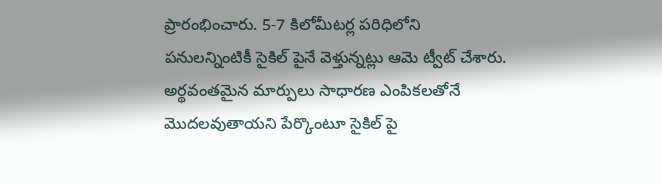ప్రారంభించారు. 5-7 కిలోమీటర్ల పరిధిలోని పనులన్నింటికీ సైకిల్ పైనే వెళ్తున్నట్లు ఆమె ట్వీట్ చేశారు. అర్థవంతమైన మార్పులు సాధారణ ఎంపికలతోనే మొదలవుతాయని పేర్కొంటూ సైకిల్ పై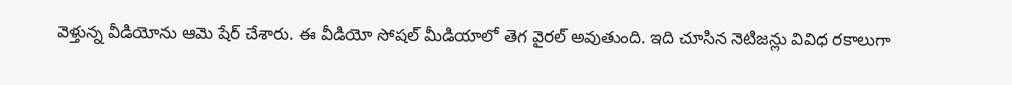వెళ్తున్న వీడియోను ఆమె షేర్ చేశారు. ఈ వీడియో సోషల్ మీడియాలో తెగ వైరల్ అవుతుంది. ఇది చూసిన నెటిజన్లు వివిధ రకాలుగా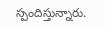స్పందిస్తున్నారు.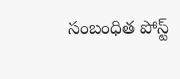సంబంధిత పోస్ట్